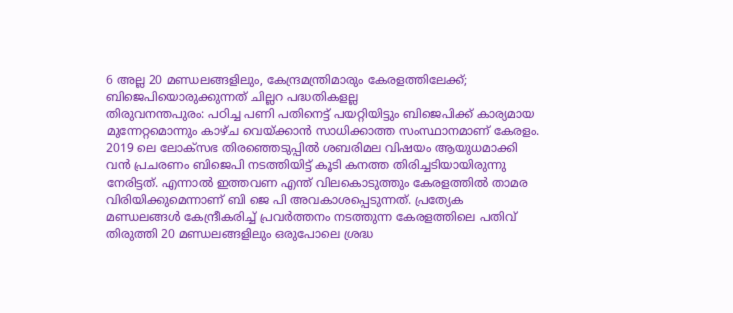6 അല്ല 20 മണ്ഡലങ്ങളിലും, കേന്ദ്രമന്ത്രിമാരും കേരളത്തിലേക്ക്; ബിജെപിയൊരുക്കുന്നത് ചില്ലറ പദ്ധതികളല്ല
തിരുവനന്തപുരം: പഠിച്ച പണി പതിനെട്ട് പയറ്റിയിട്ടും ബിജെപിക്ക് കാര്യമായ മുന്നേറ്റമൊന്നും കാഴ്ച വെയ്ക്കാൻ സാധിക്കാത്ത സംസ്ഥാനമാണ് കേരളം. 2019 ലെ ലോക്സഭ തിരഞ്ഞെടുപ്പിൽ ശബരിമല വിഷയം ആയുധമാക്കി വൻ പ്രചരണം ബിജെപി നടത്തിയിട്ട് കൂടി കനത്ത തിരിച്ചടിയായിരുന്നു നേരിട്ടത്. എന്നാൽ ഇത്തവണ എന്ത് വിലകൊടുത്തും കേരളത്തിൽ താമര വിരിയിക്കുമെന്നാണ് ബി ജെ പി അവകാശപ്പെടുന്നത്. പ്രത്യേക മണ്ഡലങ്ങൾ കേന്ദ്രീകരിച്ച് പ്രവർത്തനം നടത്തുന്ന കേരളത്തിലെ പതിവ് തിരുത്തി 20 മണ്ഡലങ്ങളിലും ഒരുപോലെ ശ്രദ്ധ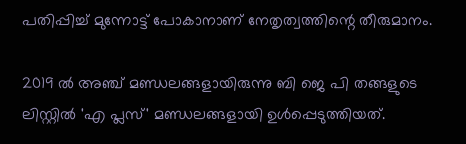പതിപ്പിച്ച് മുന്നോട്ട് പോകാനാണ് നേതൃത്വത്തിന്റെ തീരുമാനം.

2019 ൽ അഞ്ച് മണ്ഡലങ്ങളായിരുന്നു ബി ജെ പി തങ്ങളുടെ ലിസ്റ്റിൽ 'എ പ്ലസ്' മണ്ഡലങ്ങളായി ഉൾപ്പെടുത്തിയത്.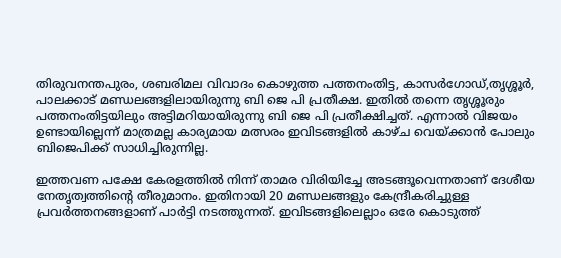തിരുവനന്തപുരം, ശബരിമല വിവാദം കൊഴുത്ത പത്തനംതിട്ട, കാസർഗോഡ്,തൃശ്ശൂർ, പാലക്കാട് മണ്ഡലങ്ങളിലായിരുന്നു ബി ജെ പി പ്രതീക്ഷ. ഇതിൽ തന്നെ തൃശ്ശൂരും പത്തനംതിട്ടയിലും അട്ടിമറിയായിരുന്നു ബി ജെ പി പ്രതീക്ഷിച്ചത്. എന്നാൽ വിജയം ഉണ്ടായില്ലെന്ന് മാത്രമല്ല കാര്യമായ മത്സരം ഇവിടങ്ങളിൽ കാഴ്ച വെയ്ക്കാൻ പോലും ബിജെപിക്ക് സാധിച്ചിരുന്നില്ല.

ഇത്തവണ പക്ഷേ കേരളത്തിൽ നിന്ന് താമര വിരിയിച്ചേ അടങ്ങൂവെന്നതാണ് ദേശീയ നേതൃത്വത്തിന്റെ തീരുമാനം. ഇതിനായി 20 മണ്ഡലങ്ങളും കേന്ദ്രീകരിച്ചുള്ള പ്രവർത്തനങ്ങളാണ് പാർട്ടി നടത്തുന്നത്. ഇവിടങ്ങളിലെല്ലാം ഒരേ കൊടുത്ത്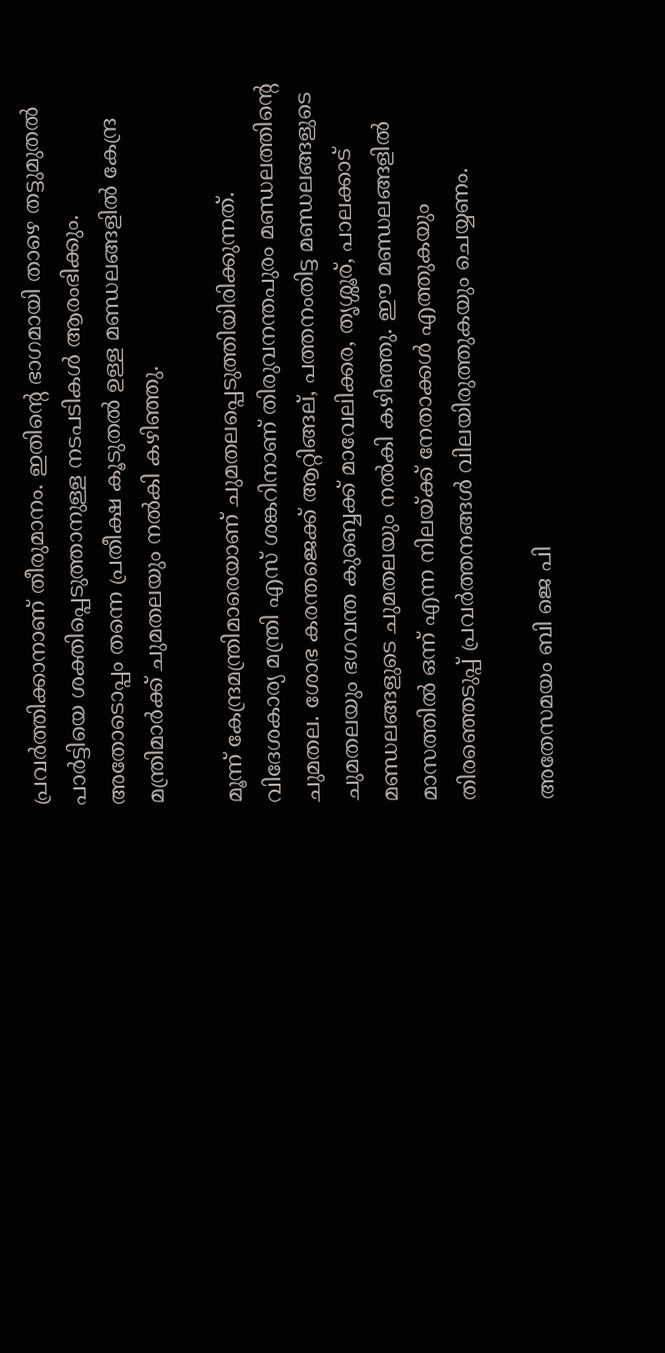പ്രവർത്തിക്കാനാണ് തീരുമാനം. ഇതിന്റെ ഭാഗമായി താഴെ തട്ടുമുതൽ പാർട്ടിയെ ശക്തിപ്പെടുത്താനുള്ള നടപടികൾ ആരംഭിക്കും. അതോടൊപ്പം തന്നെ പ്രതീക്ഷ കൂടുതൽ ഉള്ള മണ്ഡലങ്ങളിൽ കേന്ദ്ര മന്ത്രിമാർക്ക് ചുമതലയും നൽകി കഴിഞ്ഞു.

മൂന്ന് കേന്ദ്രമന്ത്രിമാരെയാണ് ചുമതലപ്പെടുത്തിയിരിക്കുന്നത്. വിദേശകാര്യ മന്ത്രി എസ് ശങ്കറിനാണ് തിരുവനന്തപുരം മണ്ഡലത്തിന്റെ ചുമതല. ശോഭ കരന്തജെക്ക് ആറ്റിങ്ങല്, പത്തനംതിട്ട മണ്ഡലങ്ങളുടെ ചുമതലയും ഭഗവന്ത കുബ്ബെക്ക് മാവേലിക്കര, തൃശ്ശൂര്, പാലക്കാട് മണ്ഡലങ്ങളുടെ ചുമതലയും നൽകി കഴിഞ്ഞു. ഈ മണ്ഡലങ്ങളിൽ മാസത്തിൽ ഒന്ന് എന്ന നിലയ്ക്ക് നേതാക്കൾ എത്തുകയും തിരഞ്ഞെടുപ്പ് പ്രവർത്തനങ്ങൾ വിലയിരുത്തുകയും ചെയ്യണം.

അതേസമയം ബി ജെ പി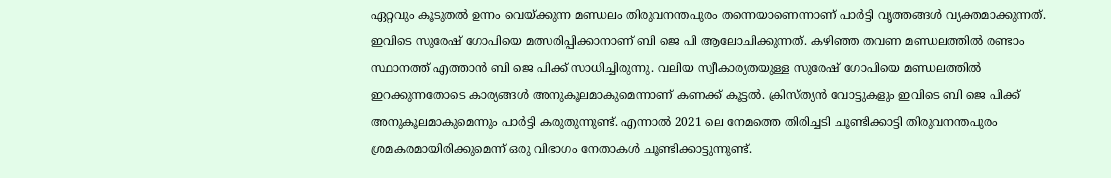ഏറ്റവും കൂടുതൽ ഉന്നം വെയ്ക്കുന്ന മണ്ഡലം തിരുവനന്തപുരം തന്നെയാണെന്നാണ് പാർട്ടി വൃത്തങ്ങൾ വ്യക്തമാക്കുന്നത്. ഇവിടെ സുരേഷ് ഗോപിയെ മത്സരിപ്പിക്കാനാണ് ബി ജെ പി ആലോചിക്കുന്നത്. കഴിഞ്ഞ തവണ മണ്ഡലത്തിൽ രണ്ടാം സ്ഥാനത്ത് എത്താൻ ബി ജെ പിക്ക് സാധിച്ചിരുന്നു. വലിയ സ്വീകാര്യതയുള്ള സുരേഷ് ഗോപിയെ മണ്ഡലത്തിൽ ഇറക്കുന്നതോടെ കാര്യങ്ങൾ അനുകൂലമാകുമെന്നാണ് കണക്ക് കൂട്ടൽ. ക്രിസ്ത്യൻ വോട്ടുകളും ഇവിടെ ബി ജെ പിക്ക് അനുകൂലമാകുമെന്നും പാർട്ടി കരുതുന്നുണ്ട്. എന്നാൽ 2021 ലെ നേമത്തെ തിരിച്ചടി ചൂണ്ടിക്കാട്ടി തിരുവനന്തപുരം ശ്രമകരമായിരിക്കുമെന്ന് ഒരു വിഭാഗം നേതാകൾ ചൂണ്ടിക്കാട്ടുന്നുണ്ട്.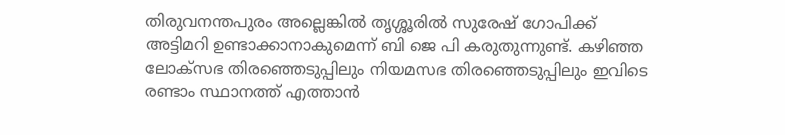തിരുവനന്തപുരം അല്ലെങ്കിൽ തൃശ്ശൂരിൽ സുരേഷ് ഗോപിക്ക് അട്ടിമറി ഉണ്ടാക്കാനാകുമെന്ന് ബി ജെ പി കരുതുന്നുണ്ട്. കഴിഞ്ഞ ലോക്സഭ തിരഞ്ഞെടുപ്പിലും നിയമസഭ തിരഞ്ഞെടുപ്പിലും ഇവിടെ രണ്ടാം സ്ഥാനത്ത് എത്താൻ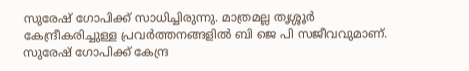സുരേഷ് ഗോപിക്ക് സാധിച്ചിരുന്നു. മാത്രമല്ല തൃശ്ശൂർ കേന്ദ്രീകരിച്ചുള്ള പ്രവർത്തനങ്ങളിൽ ബി ജെ പി സജീവവുമാണ്. സുരേഷ് ഗോപിക്ക് കേന്ദ്ര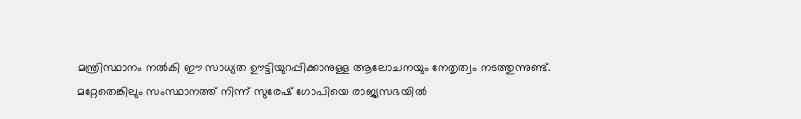മന്ത്രിസ്ഥാനം നൽകി ഈ സാധ്യത ഊട്ടിയുറപ്പിക്കാനുള്ള ആലോചനയും നേതൃത്വം നടത്തുന്നുണ്ട്. മറ്റേതെങ്കിലും സംസ്ഥാനത്ത് നിന്ന് സുരേഷ് ഗോപിയെ രാജ്യസഭയിൽ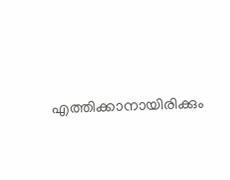എത്തിക്കാനായിരിക്കും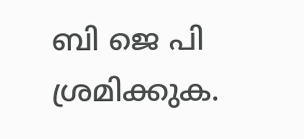ബി ജെ പി ശ്രമിക്കുക.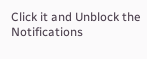Click it and Unblock the Notifications